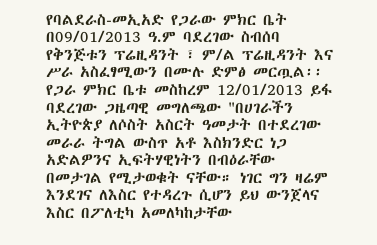የባልደራስ-መኢአድ የጋራው ምክር ቤት በ09/01/2013 ዓ.ም ባደረገው ስብሰባ የቅንጅቱን ፕሬዚዳንት ፣ ም/ል ፕሬዚዳንት እና ሥራ አስፈፃሚውን በሙሉ ድምፅ መርጧል፡፡
የጋራ ምክር ቤቱ መስከረም 12/01/2013 ይፋ ባደረገው ጋዜጣዊ መግለጫው "በሀገራችን ኢትዮጵያ ለሶስት አስርት ዓመታት በተደረገው መራራ ትግል ውስጥ አቶ እስክንድር ነጋ አድልዎንና ኢፍትሃዊነትን በብዕራቸው በመታገል የሚታወቁት ናቸው። ነገር ግን ዛሬም እንደገና ለእስር የተዳረጉ ሲሆን ይህ ውንጀላና እስር በፖለቲካ አመለካከታቸው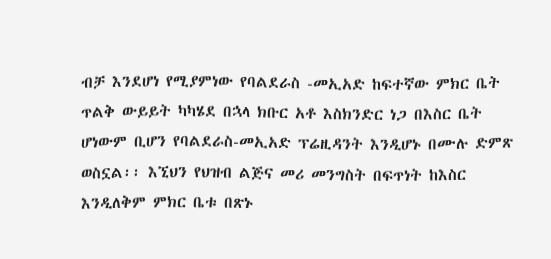ብቻ እንደሆነ የሚያምነው የባልደራስ -መኢአድ ከፍተኛው ምክር ቤት ጥልቅ ውይይት ካካሄደ በኋላ ክቡር አቶ እስክንድር ነጋ በእስር ቤት ሆነውም ቢሆን የባልደራስ-መኢአድ ፕሬዚዳንት እንዲሆኑ በሙሉ ድምጽ ወስኗል፡፡ እኚህን የህዝብ ልጅና መሪ መንግስት በፍጥነት ከእስር እንዲለቅም ምክር ቤቱ በጽኑ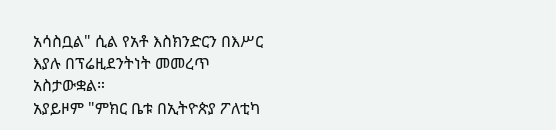አሳስቧል" ሲል የአቶ እስክንድርን በእሥር እያሉ በፕሬዚደንትነት መመረጥ አስታውቋል።
አያይዞም "ምክር ቤቱ በኢትዮጵያ ፖለቲካ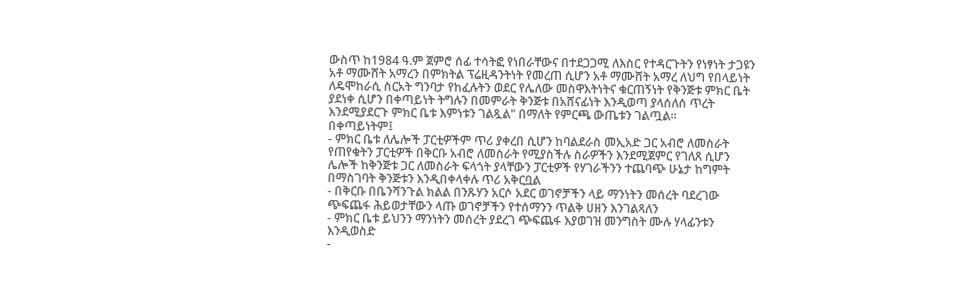ውስጥ ከ1984 ዓ.ም ጀምሮ ሰፊ ተሳትፎ የነበራቸውና በተደጋጋሚ ለእስር የተዳርጉትን የነፃነት ታጋዩን አቶ ማሙሸት አማረን በምክትል ፕሬዚዳንትነት የመረጠ ሲሆን አቶ ማሙሸት አማረ ለህግ የበላይነት ለዴሞከራሲ ስርአት ግንባታ የከፈሉትን ወደር የሌለው መስዋእትነትና ቁርጠኝነት የቅንጅቱ ምክር ቤት ያደነቀ ሲሆን በቀጣይነት ትግሉን በመምራት ቅንጅቱ በአሸናፊነት እንዲወጣ ያላሰለሰ ጥረት እንደሚያደርጉ ምክር ቤቱ እምነቱን ገልጿል" በማለት የምርጫ ውጤቱን ገልጧል።
በቀጣይነትም፤
- ምክር ቤቱ ለሌሎች ፓርቲዎችም ጥሪ ያቀረበ ሲሆን ከባልደራስ መኢአድ ጋር አብሮ ለመስራት የጠየቁትን ፓርቲዎች በቅርቡ አብሮ ለመስራት የሚያስችሉ ስራዎችን እንደሚጀምር የገለጸ ሲሆን ሌሎች ከቅንጅቱ ጋር ለመስራት ፍላጎት ያላቸውን ፓርቲዎች የሃገራችንን ተጨባጭ ሁኔታ ከግምት በማስገባት ቅንጅቱን እንዲበቀላቀሉ ጥሪ አቅርቧል
- በቅርቡ በቤንሻንጉል ክልል በንጹሃን አርሶ አደር ወገኖቻችን ላይ ማንነትን መሰረት ባደረገው ጭፍጨፋ ሕይወታቸውን ላጡ ወገኖቻችን የተሰማንን ጥልቅ ሀዘን እንገልጻለን
- ምክር ቤቱ ይህንን ማንነትን መሰረት ያደረገ ጭፍጨፋ እያወገዝ መንግስት ሙሉ ሃላፊንቱን እንዲወስድ
-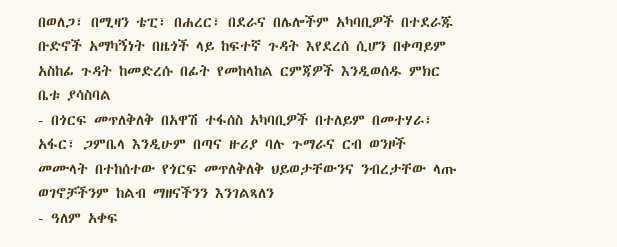በወለጋ፣ በሚዛን ቴፒ፣ በሐረር፣ በደራና በሌሎችም አካባቢዎች በተደራጁ ቡድኖች አማካኝነት በዜጎች ላይ ከፍተኛ ጉዳት እየደረሰ ሲሆን በቀጣይም አስከፊ ጉዳት ከመድረሱ በፊት የመከላከል ርምጃዎች እንዲወሰዱ ምክር ቤቱ ያሳስባል
- በጎርፍ መጥለቅለቅ በአዋሽ ተፋሰስ አካባቢዎች በተለይም በመተሃራ፣ አፋር፣ ጋምቤላ እንዲሁም በጣና ዙሪያ ባሉ ጉማራና ርብ ወንዞች መሙላት በተከሰተው የጎርፍ መጥለቅለቅ ህይወታቸውንና ንብረታቸው ላጡ ወገኖቻችንም ከልብ ማዘናችንን እንገልጻለን
- ዓለም አቀፍ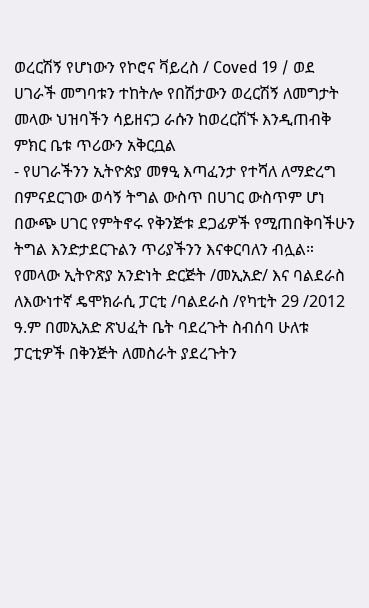ወረርሽኝ የሆነውን የኮሮና ቫይረስ / Coved 19 / ወደ ሀገራች መግባቱን ተከትሎ የበሽታውን ወረርሽኝ ለመግታት መላው ህዝባችን ሳይዘናጋ ራሱን ከወረርሽኙ እንዲጠብቅ ምክር ቤቱ ጥሪውን አቅርቧል
- የሀገራችንን ኢትዮጵያ መፃዒ እጣፈንታ የተሻለ ለማድረግ በምናደርገው ወሳኝ ትግል ውስጥ በሀገር ውስጥም ሆነ በውጭ ሀገር የምትኖሩ የቅንጅቱ ደጋፊዎች የሚጠበቅባችሁን ትግል እንድታደርጉልን ጥሪያችንን እናቀርባለን ብሏል።
የመላው ኢትዮጽያ አንድነት ድርጅት /መኢአድ/ እና ባልደራስ ለእውነተኛ ዴሞክራሲ ፓርቲ /ባልደራስ /የካቲት 29 /2012 ዓ.ም በመኢአድ ጽህፈት ቤት ባደረጉት ስብሰባ ሁለቱ ፓርቲዎች በቅንጅት ለመስራት ያደረጉትን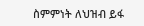ስምምነት ለህዝብ ይፋ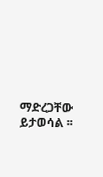ማድረጋቸው ይታወሳል ፡፡